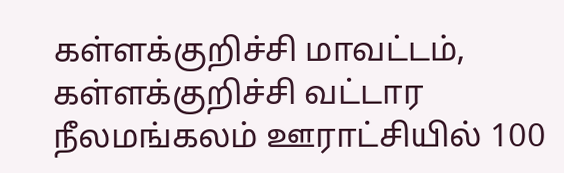கள்ளக்குறிச்சி மாவட்டம், கள்ளக்குறிச்சி வட்டார நீலமங்கலம் ஊராட்சியில் 100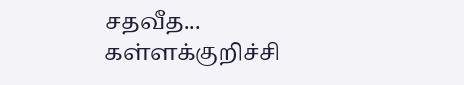சதவீத...
கள்ளக்குறிச்சி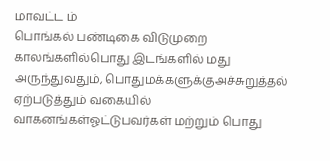மாவட்ட ம்
பொங்கல் பண்டிகை விடுமுறை காலங்களில்பொது இடங்களில் மது அருந்துவதும், பொதுமக்களுக்குஅச்சுறுத்தல் ஏற்படுத்தும் வகையில் வாகனங்கள்ஓட்டுபவர்கள் மற்றும் பொது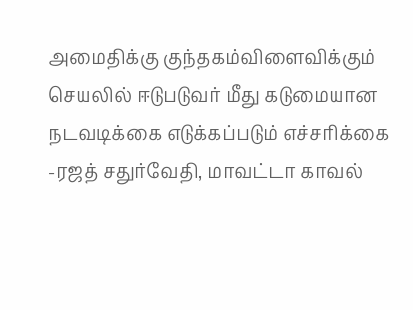அமைதிக்கு குந்தகம்விளைவிக்கும் செயலில் ஈடுபடுவர் மீது கடுமையான நடவடிக்கை எடுக்கப்படும் எச்சரிக்கை
-ரஜத் சதுர்வேதி, மாவட்டா காவல்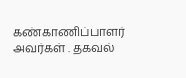கண்காணிப்பாளர் அவர்கள் . தகவல்